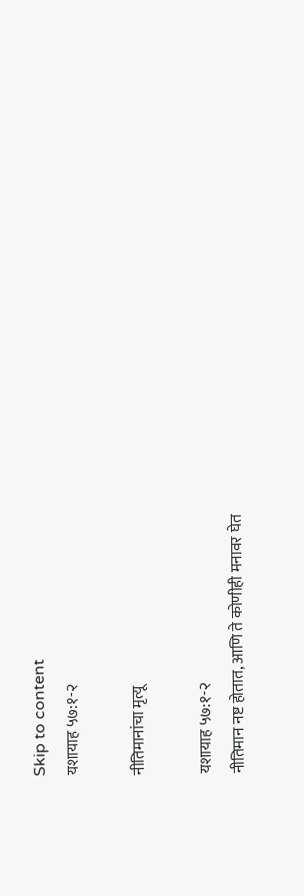Skip to content
यशायाह ५७:१-२

नीतिमानांचा मृत्यू

यशायाह ५७:१-२
नीतिमान नष्ट होतात, आणि ते कोणीही मनावर घेत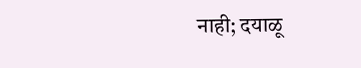नाही; दयाळू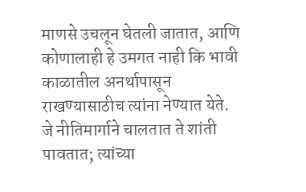माणसे उचलून घेतली जातात, आणि कोणालाही हे उमगत नाही कि भावी काळातील अनर्थापासून राखण्यासाठीच त्यांना नेण्यात येते.
जे नीतिमार्गाने चालतात ते शांती पावतात; त्यांच्या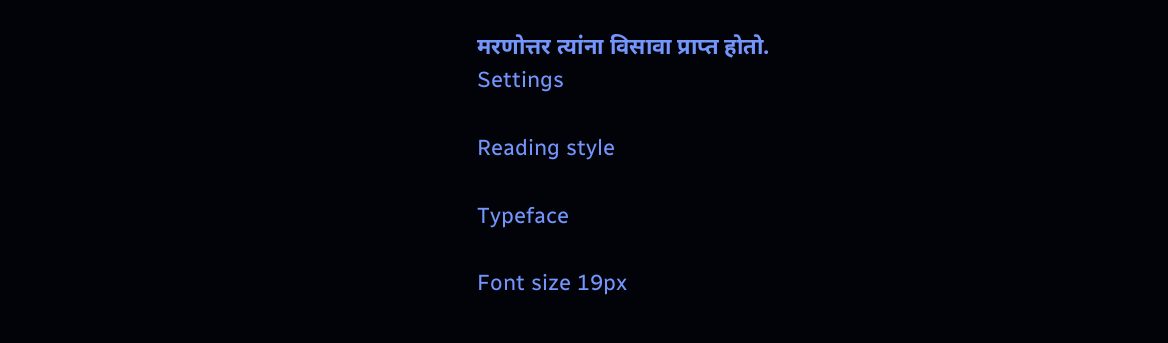मरणोत्तर त्यांना विसावा प्राप्त होतो.
Settings

Reading style

Typeface

Font size 19px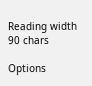Reading width 90 chars

Options